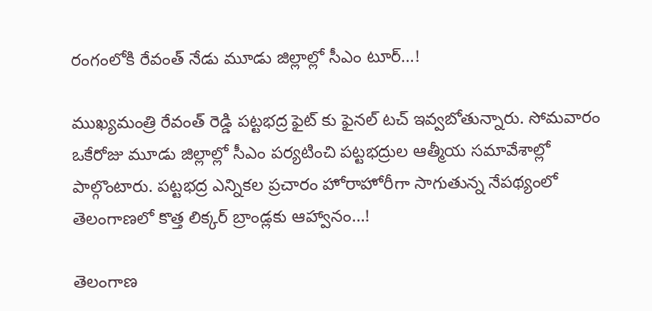రంగంలోకి రేవంత్ నేడు మూడు జిల్లాల్లో సీఎం టూర్…!

ముఖ్యమంత్రి రేవంత్ రెడ్డి పట్టభద్ర ఫైట్ కు ఫైనల్ టచ్ ఇవ్వబోతున్నారు. సోమవారం ఒకేరోజు మూడు జిల్లాల్లో సీఎం పర్యటించి పట్టభద్రుల ఆత్మీయ సమావేశాల్లో పాల్గొంటారు. పట్టభద్ర ఎన్నికల ప్రచారం హోరాహోరీగా సాగుతున్న నేపథ్యంలో
తెలంగాణలో కొత్త లిక్కర్ బ్రాండ్లకు ఆహ్వానం…!

తెలంగాణ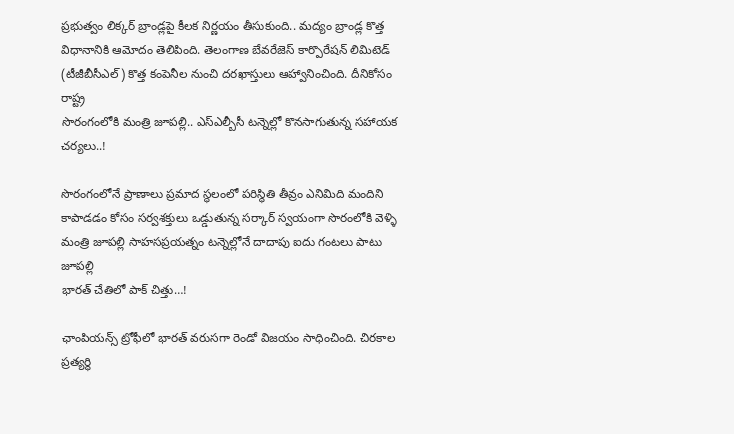ప్రభుత్వం లిక్కర్ బ్రాండ్లపై కీలక నిర్ణయం తీసుకుంది.. మద్యం బ్రాండ్ల కొత్త విధానానికి ఆమోదం తెలిపింది. తెలంగాణ బేవరేజెస్ కార్పొరేషన్ లిమిటెడ్ (టీజీబీసీఎల్) కొత్త కంపెనీల నుంచి దరఖాస్తులు ఆహ్వానించింది. దీనికోసం రాష్ట్ర
సొరంగంలోకి మంత్రి జూపల్లి.. ఎస్ఎల్బీసీ టన్నెల్లో కొనసాగుతున్న సహాయక చర్యలు..!

సొరంగంలోనే ప్రాణాలు ప్రమాద స్థలంలో పరిస్థితి తీవ్రం ఎనిమిది మందిని కాపాడడం కోసం సర్వశక్తులు ఒడ్డుతున్న సర్కార్ స్వయంగా సొరంలోకి వెళ్ళి మంత్రి జూపల్లి సాహసప్రయత్నం టన్నెల్లోనే దాదాపు ఐదు గంటలు పాటు జూపల్లి
భారత్ చేతిలో పాక్ చిత్తు…!

ఛాంపియన్స్ ట్రోఫీలో భారత్ వరుసగా రెండో విజయం సాధించింది. చిరకాల ప్రత్యర్థి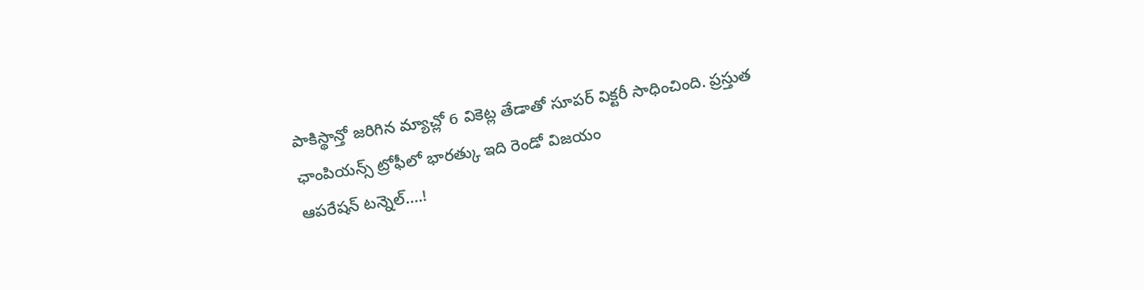పాకిస్థాన్తో జరిగిన మ్యాచ్లో 6 వికెట్ల తేడాతో సూపర్ విక్టరీ సాధించింది. ప్రస్తుత ఛాంపియన్స్ ట్రోఫీలో భారత్కు ఇది రెండో విజయం
ఆపరేషన్ టన్నెల్….!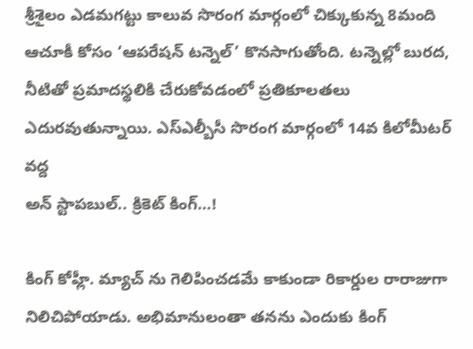శ్రీశైలం ఎడమగట్టు కాలువ సొరంగ మార్గంలో చిక్కుకున్న 8మంది ఆచూకీ కోసం ‘ఆపరేషన్ టన్నెల్’ కొనసాగుతోంది. టన్నెల్లో బురద, నీటితో ప్రమాదస్థలికి చేరుకోవడంలో ప్రతికూలతలు ఎదురవుతున్నాయి. ఎస్ఎల్బీసీ సొరంగ మార్గంలో 14వ కిలోమీటర్ వద్ద
అన్ స్టాపబుల్.. క్రికెట్ కింగ్…!

కింగ్ కోహ్లీ. మ్యాచ్ ను గెలిపించడమే కాకుండా రికార్డుల రారాజుగా నిలిచిపోయాడు. అభిమానులంతా తనను ఎందుకు కింగ్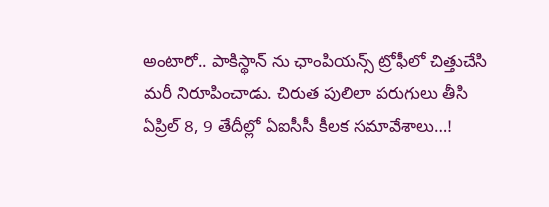అంటారో.. పాకిస్థాన్ ను ఛాంపియన్స్ ట్రోఫీలో చిత్తుచేసి మరీ నిరూపించాడు. చిరుత పులిలా పరుగులు తీసి
ఏప్రిల్ 8, 9 తేదీల్లో ఏఐసీసీ కీలక సమావేశాలు…!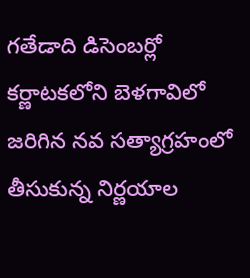గతేడాది డిసెంబర్లో కర్ణాటకలోని బెళగావిలో జరిగిన నవ సత్యాగ్రహంలో తీసుకున్న నిర్ణయాల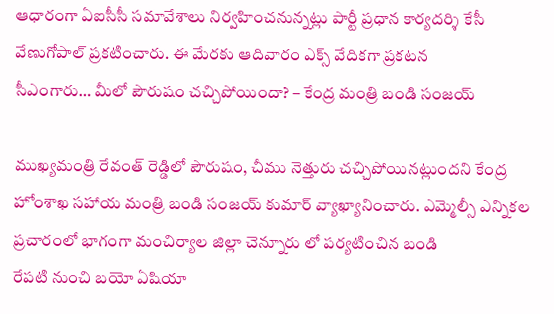ఆధారంగా ఏఐసీసీ సమావేశాలు నిర్వహించనున్నట్లు పార్టీ ప్రధాన కార్యదర్శి కేసీ వేణుగోపాల్ ప్రకటించారు. ఈ మేరకు ఆదివారం ఎక్స్ వేదికగా ప్రకటన
సీఎంగారు… మీలో పౌరుషం చచ్చిపోయిందా? – కేంద్ర మంత్రి బండి సంజయ్

ముఖ్యమంత్రి రేవంత్ రెడ్డిలో పౌరుషం, చీము నెత్తురు చచ్చిపోయినట్లుందని కేంద్ర హోంశాఖ సహాయ మంత్రి బండి సంజయ్ కుమార్ వ్యాఖ్యానించారు. ఎమ్మెల్సీ ఎన్నికల ప్రచారంలో భాగంగా మంచిర్యాల జిల్లా చెన్నూరు లో పర్యటించిన బండి
రేపటి నుంచి బయో ఏషియా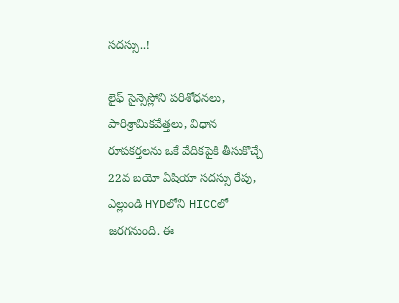సదస్సు..!

లైఫ్ సైన్సెస్లోని పరిశోధనలు, పారిశ్రామికవేత్తలు, విధాన రూపకర్తలను ఒకే వేదికపైకి తీసుకొచ్చే 22వ బయో ఏషియా సదస్సు రేపు, ఎల్లుండి HYDలోని HICCలో జరగనుంది. ఈ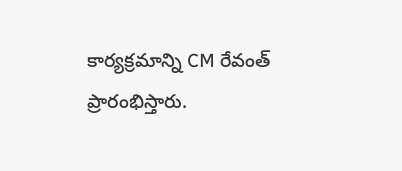కార్యక్రమాన్ని CM రేవంత్ ప్రారంభిస్తారు.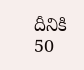దీనికి 50